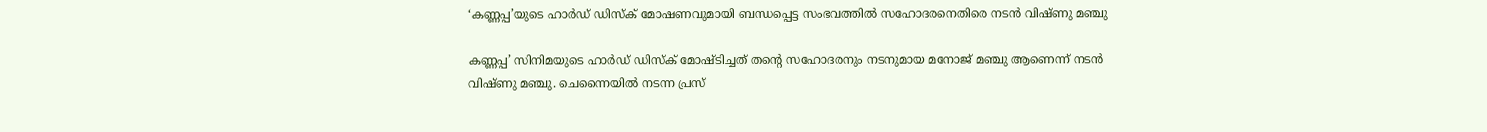‘കണ്ണപ്പ’യുടെ ഹാർഡ് ഡിസ്ക് മോഷണവുമായി ബന്ധപ്പെട്ട സംഭവത്തിൽ സഹോദരനെതിരെ നടൻ വിഷ്ണു മഞ്ചു

കണ്ണപ്പ’ സിനിമയുടെ ഹാര്‍ഡ് ഡിസ്‌ക് മോഷ്ടിച്ചത് തന്റെ സഹോദരനും നടനുമായ മനോജ് മഞ്ചു ആണെന്ന് നടന്‍ വിഷ്ണു മഞ്ചു. ചെന്നൈയില്‍ നടന്ന പ്രസ്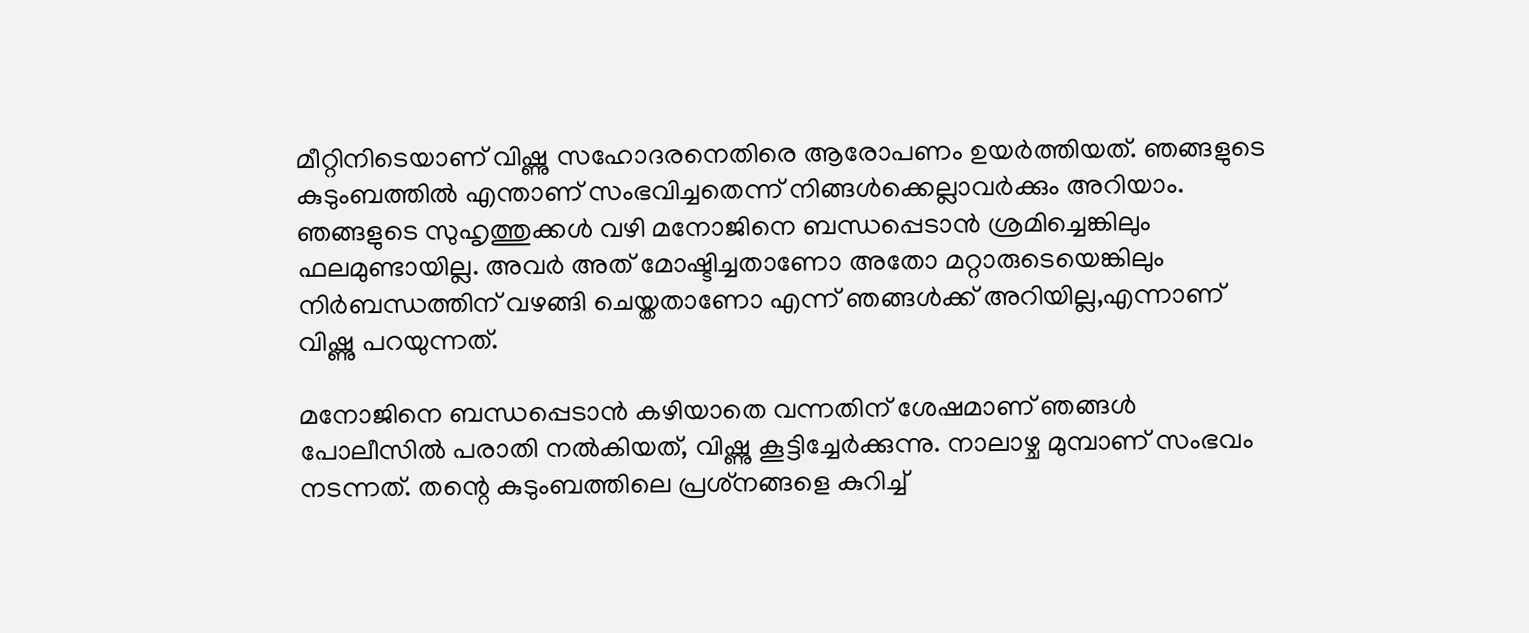മീറ്റിനിടെയാണ് വിഷ്ണു സഹോദരനെതിരെ ആരോപണം ഉയര്‍ത്തിയത്. ഞങ്ങളുടെ കുടുംബത്തിൽ എന്താണ് സംഭവിച്ചതെന്ന് നിങ്ങൾക്കെല്ലാവർക്കും അറിയാം. ഞങ്ങളുടെ സുഹൃത്തുക്കൾ വഴി മനോജിനെ ബന്ധപ്പെടാൻ ശ്രമിച്ചെങ്കിലും ഫലമുണ്ടായില്ല. അവർ അത് മോഷ്ടിച്ചതാണോ അതോ മറ്റാരുടെയെങ്കിലും നിർബന്ധത്തിന് വഴങ്ങി ചെയ്തതാണോ എന്ന് ഞങ്ങൾക്ക് അറിയില്ല,എന്നാണ് വിഷ്ണു പറയുന്നത്.

മനോജിനെ ബന്ധപ്പെടാൻ കഴിയാതെ വന്നതിന് ശേഷമാണ് ഞങ്ങൾ പോലീസിൽ പരാതി നൽകിയത്, വിഷ്ണു കൂട്ടിച്ചേർക്കുന്നു. നാലാഴ്ച മുമ്പാണ് സംഭവം നടന്നത്. തന്റെ കുടുംബത്തിലെ പ്രശ്‌നങ്ങളെ കുറിച്ച്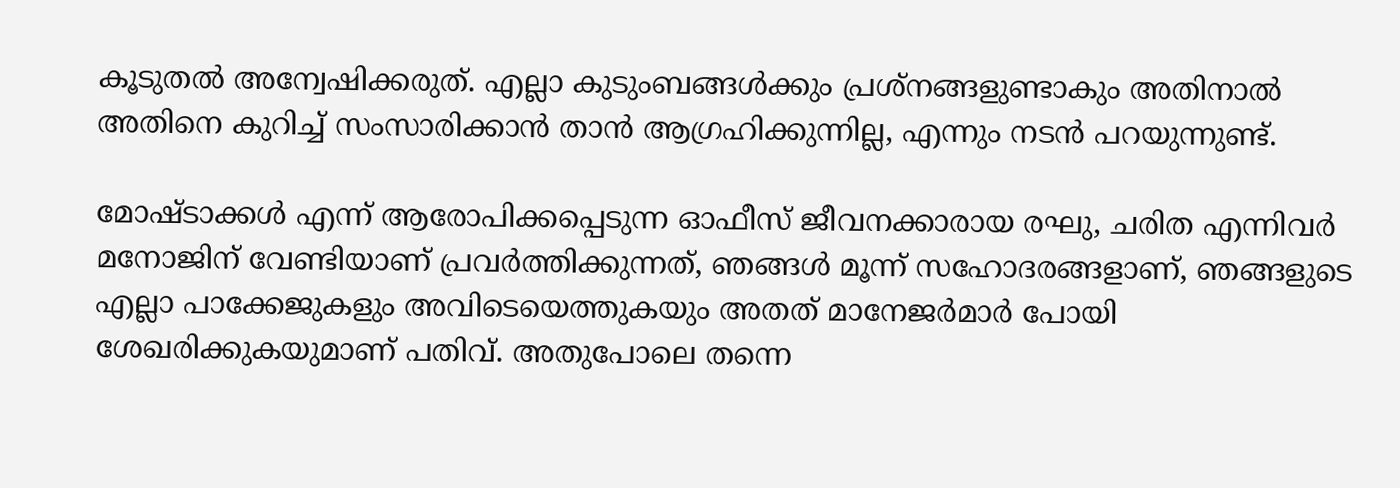കൂടുതല്‍ അന്വേഷിക്കരുത്. എല്ലാ കുടുംബങ്ങള്‍ക്കും പ്രശ്‌നങ്ങളുണ്ടാകും അതിനാല്‍ അതിനെ കുറിച്ച് സംസാരിക്കാന്‍ താന്‍ ആഗ്രഹിക്കുന്നില്ല, എന്നും നടൻ പറയുന്നുണ്ട്.

മോഷ്ടാക്കള്‍ എന്ന് ആരോപിക്കപ്പെടുന്ന ഓഫീസ് ജീവനക്കാരായ രഘു, ചരിത എന്നിവര്‍ മനോജിന് വേണ്ടിയാണ് പ്രവര്‍ത്തിക്കുന്നത്, ഞങ്ങള്‍ മൂന്ന് സഹോദരങ്ങളാണ്, ഞങ്ങളുടെ എല്ലാ പാക്കേജുകളും അവിടെയെത്തുകയും അതത് മാനേജര്‍മാര്‍ പോയി ശേഖരിക്കുകയുമാണ് പതിവ്. അതുപോലെ തന്നെ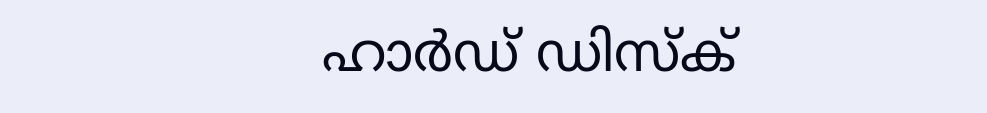ഹാര്‍ഡ് ഡിസ്‌ക്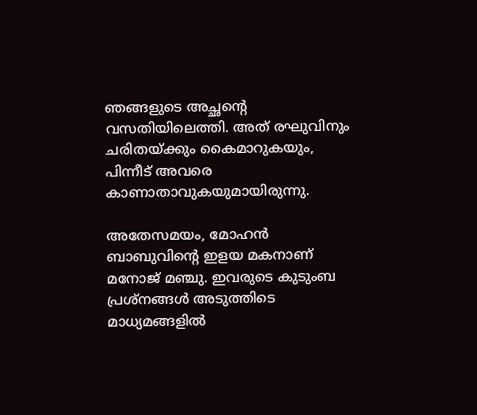ഞങ്ങളുടെ അച്ഛന്റെ വസതിയിലെത്തി. അത് രഘുവിനും ചരിതയ്ക്കും കൈമാറുകയും, പിന്നീട് അവരെ കാണാതാവുകയുമായിരുന്നു.

അതേസമയം, മോഹന്‍ ബാബുവിന്റെ ഇളയ മകനാണ് മനോജ് മഞ്ചു. ഇവരുടെ കുടുംബ പ്രശ്‌നങ്ങള്‍ അടുത്തിടെ മാധ്യമങ്ങളില്‍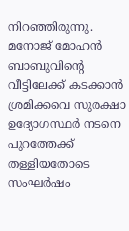നിറഞ്ഞിരുന്നു. മനോജ് മോഹന്‍ ബാബുവിന്റെ വീട്ടിലേക്ക് കടക്കാന്‍ ശ്രമിക്കവെ സുരക്ഷാ ഉദ്യോഗസ്ഥര്‍ നടനെ പുറത്തേക്ക് തള്ളിയതോടെ സംഘര്‍ഷം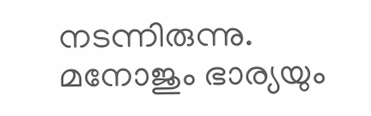നടന്നിരുന്നു. മനോജും ഭാര്യയും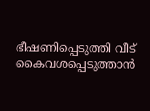ഭീഷണിപ്പെടുത്തി വീട് കൈവശപ്പെടുത്താന്‍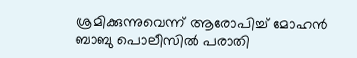ശ്രമിക്കുന്നുവെന്ന് ആരോപിച്ച് മോഹന്‍ ബാബു പൊലീസില്‍ പരാതി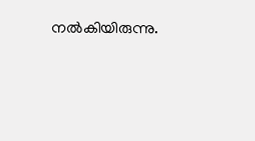നല്‍കിയിരുന്നു.